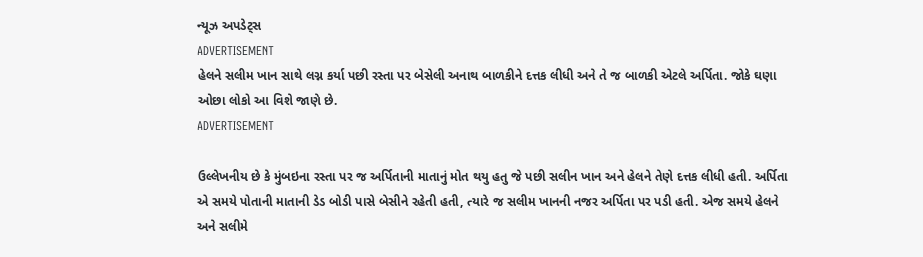ન્યૂઝ અપડેટ્સ
ADVERTISEMENT
હેલને સલીમ ખાન સાથે લગ્ન કર્યા પછી રસ્તા પર બેસેલી અનાથ બાળકીને દત્તક લીધી અને તે જ બાળકી એટલે અર્પિતા. જોકે ઘણા ઓછા લોકો આ વિશે જાણે છે.
ADVERTISEMENT

ઉલ્લેખનીય છે કે મુંબઇના રસ્તા પર જ અર્પિતાની માતાનું મોત થયુ હતુ જે પછી સલીન ખાન અને હેલને તેણે દત્તક લીધી હતી. અર્પિતા એ સમયે પોતાની માતાની ડેડ બોડી પાસે બેસીને રહેતી હતી, ત્યારે જ સલીમ ખાનની નજર અર્પિતા પર પડી હતી. એજ સમયે હેલને અને સલીમે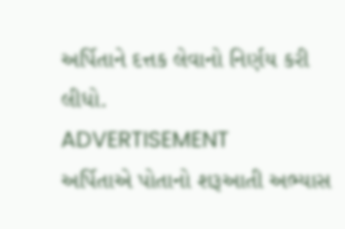અર્પિતાને દત્તક લેવાનો નિર્ણય કરી લીધો.
ADVERTISEMENT
અર્પિતાએ પોતાનો શરૂઆતી અભ્યાસ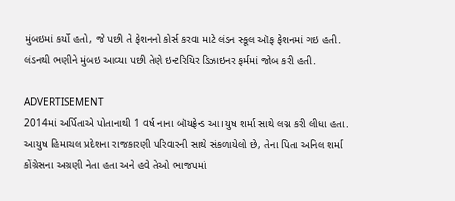મુંબઇમાં કર્યો હતો, જે પછી તે ફેશનનો કોર્સ કરવા માટે લંડન સ્કૂલ ઑફ ફેશનમાં ગઇ હતી. લંડનથી ભણીને મુંબઇ આવ્યા પછી તેણે ઇન્ટરિયિર ડિઝાઇનર ફર્મમાં જોબ કરી હતી.

ADVERTISEMENT
2014માં અર્પિતાએ પોતાનાથી 1 વર્ષ નાના બૉયફ્રેન્ડ આ।યુષ શર્મા સાથે લગ્ન કરી લીધા હતા. આયુષ હિમાચલ પ્રદેશના રાજકારણી પરિવારની સાથે સંકળાયેલો છે, તેના પિતા અનિલ શર્મા કોંગ્રેસના અગ્રણી નેતા હતા અને હવે તેઓ ભાજપમાં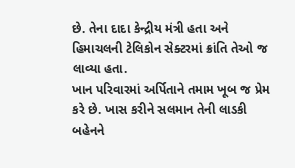છે. તેના દાદા કેન્દ્રીય મંત્રી હતા અને હિમાચલની ટેલિકોન સેક્ટરમાં ક્રાંતિ તેઓ જ લાવ્યા હતા.
ખાન પરિવારમાં અર્પિતાને તમામ ખૂબ જ પ્રેમ કરે છે. ખાસ કરીને સલમાન તેની લાડકી બહેનને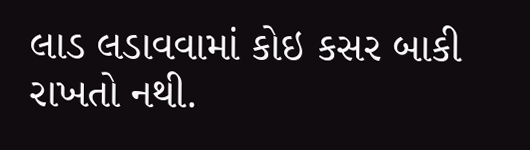લાડ લડાવવામાં કોઇ કસર બાકી રાખતો નથી.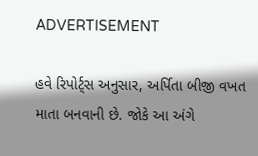ADVERTISEMENT

હવે રિપોર્ટ્સ અનુસાર, અર્પિતા બીજી વખત માતા બનવાની છે. જોકે આ અંગે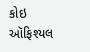કોઇ ઑફિશ્યલ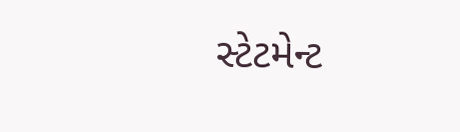સ્ટેટમેન્ટ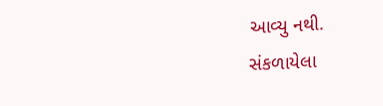આવ્યુ નથી.
સંકળાયેલા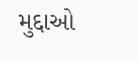મુદ્દાઓ